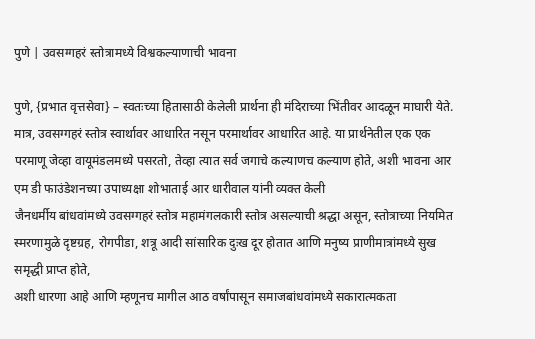पुणे | उवसग्गहरं स्तोत्रामध्ये विश्वकल्याणाची भावना

पुणे, {प्रभात वृत्तसेवा} – स्वतःच्या हितासाठी केलेली प्रार्थना ही मंदिराच्या भिंतीवर आदळून माघारी येते. मात्र, उवसग्गहरं स्तोत्र स्वार्थावर आधारित नसून परमार्थावर आधारित आहे. या प्रार्थनेतील एक एक परमाणू जेव्हा वायूमंडलमध्ये पसरतो, तेव्हा त्यात सर्व जगाचे कल्याणच कल्याण होते, अशी भावना आर एम डी फाउंडेशनच्या उपाध्यक्षा शोभाताई आर धारीवाल यांनी व्यक्त केली
जैनधर्मीय बांधवांमध्ये उवसग्गहरं स्तोत्र महामंगलकारी स्तोत्र असल्याची श्रद्धा असून, स्तोत्राच्या नियमित स्मरणामुळे दृष्टग्रह, रोगपीडा, शत्रू आदी सांसारिक दुःख दूर होतात आणि मनुष्य प्राणीमात्रांमध्ये सुख समृद्धी प्राप्त होते,
अशी धारणा आहे आणि म्हणूनच मागील आठ वर्षांपासून समाजबांधवांमध्ये सकारात्मकता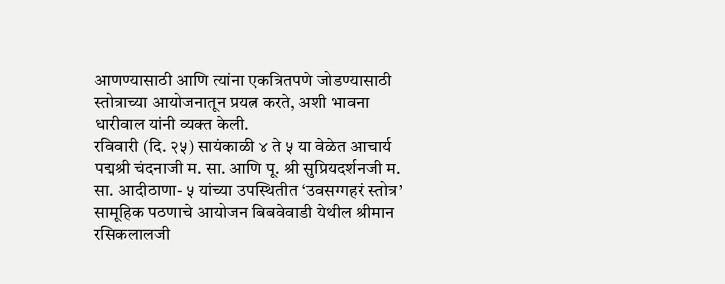आणण्यासाठी आणि त्यांना एकत्रितपणे जोडण्यासाठी स्तोत्राच्या आयोजनातून प्रयत्न करते, अशी भावना धारीवाल यांनी व्यक्त केली.
रविवारी (दि. २५) सायंकाळी ४ ते ५ या वेळेत आचार्य पद्मश्री चंदनाजी म. सा. आणि पू. श्री सुप्रियदर्शनजी म. सा. आदीठाणा- ५ यांच्या उपस्थितीत ‘उवसग्गहरं स्तोत्र’ सामूहिक पठणाचे आयोजन बिबवेवाडी येथील श्रीमान रसिकलालजी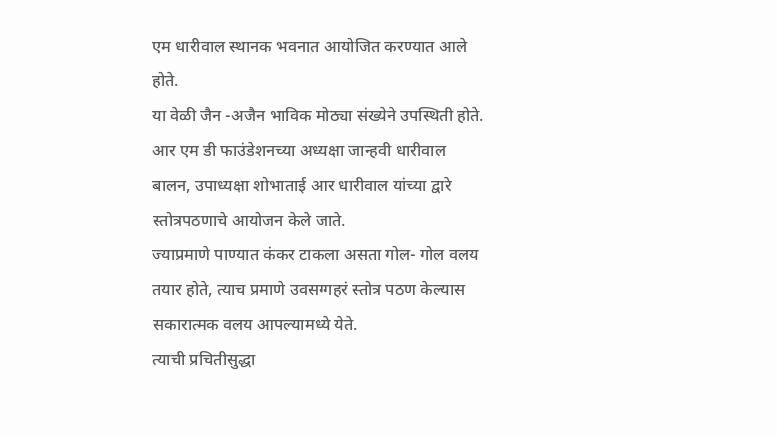एम धारीवाल स्थानक भवनात आयोजित करण्यात आले होते.
या वेळी जैन -अजैन भाविक मोठ्या संख्येने उपस्थिती होते. आर एम डी फाउंडेशनच्या अध्यक्षा जान्हवी धारीवाल बालन, उपाध्यक्षा शोभाताई आर धारीवाल यांच्या द्वारे स्तोत्रपठणाचे आयोजन केले जाते.
ज्याप्रमाणे पाण्यात कंकर टाकला असता गोल- गोल वलय तयार होते, त्याच प्रमाणे उवसग्गहरं स्तोत्र पठण केल्यास सकारात्मक वलय आपल्यामध्ये येते.
त्याची प्रचितीसुद्धा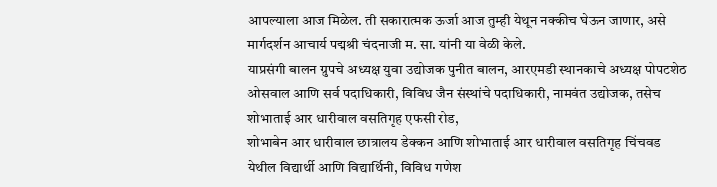आपल्याला आज मिळेल. ती सकारात्मक ऊर्जा आज तुम्ही येथून नक्कीच घेऊन जाणार, असे मार्गदर्शन आचार्य पद्मश्री चंदनाजी म. सा. यांनी या वेळी केले.
याप्रसंगी बालन ग्रुपचे अध्यक्ष युवा उद्योजक पुनीत बालन, आरएमडी स्थानकाचे अध्यक्ष पोपटशेठ ओसवाल आणि सर्व पदाधिकारी, विविध जैन संस्थांचे पदाधिकारी, नामवंत उद्योजक, तसेच शोभाताई आर धारीवाल वसतिगृह एफसी रोड,
शोभाबेन आर धारीवाल छात्रालय डेक्कन आणि शोभाताई आर धारीवाल वसतिगृह चिंचवड येथील विद्यार्थी आणि विद्यार्थिनी, विविध गणेश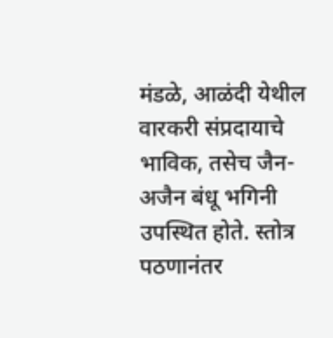मंडळे, आळंदी येथील वारकरी संप्रदायाचे भाविक, तसेच जैन- अजैन बंधू भगिनी उपस्थित होते. स्तोत्र पठणानंतर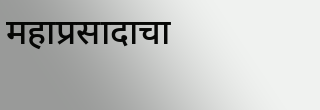महाप्रसादाचा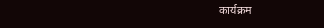कार्यक्रम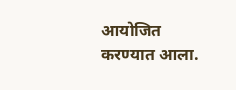आयोजित करण्यात आला.